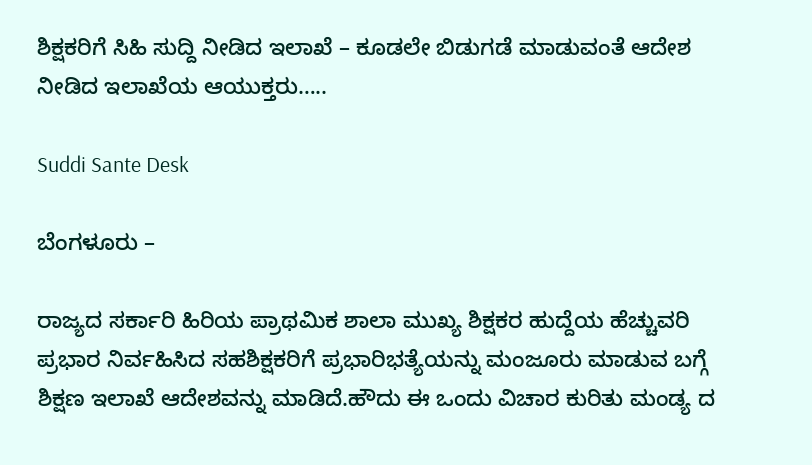ಶಿಕ್ಷಕರಿಗೆ ಸಿಹಿ ಸುದ್ದಿ ನೀಡಿದ ಇಲಾಖೆ – ಕೂಡಲೇ ಬಿಡುಗಡೆ ಮಾಡುವಂತೆ ಆದೇಶ ನೀಡಿದ ಇಲಾಖೆಯ ಆಯುಕ್ತರು…..

Suddi Sante Desk

ಬೆಂಗಳೂರು –

ರಾಜ್ಯದ ಸರ್ಕಾರಿ ಹಿರಿಯ ಪ್ರಾಥಮಿಕ ಶಾಲಾ ಮುಖ್ಯ ಶಿಕ್ಷಕರ ಹುದ್ದೆಯ ಹೆಚ್ಚುವರಿ ಪ್ರಭಾರ ನಿರ್ವಹಿಸಿದ ಸಹಶಿಕ್ಷಕರಿಗೆ ಪ್ರಭಾರಿಭತ್ಯೆಯನ್ನು ಮಂಜೂರು ಮಾಡುವ ಬಗ್ಗೆ ಶಿಕ್ಷಣ ಇಲಾಖೆ ಆದೇಶವನ್ನು ಮಾಡಿದೆ.ಹೌದು ಈ ಒಂದು ವಿಚಾರ ಕುರಿತು ಮಂಡ್ಯ ದ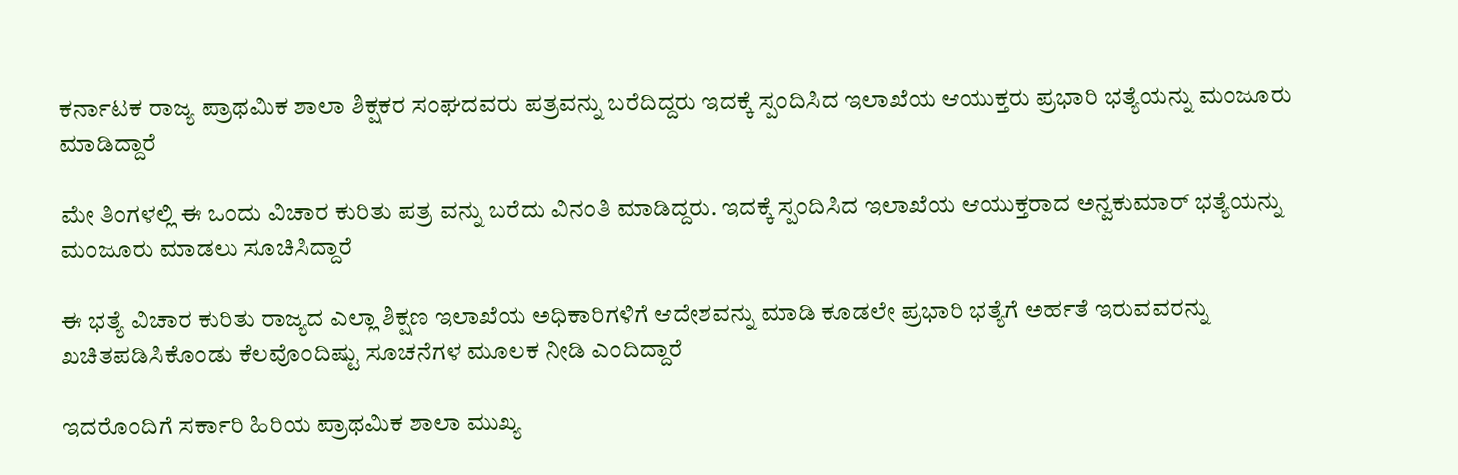ಕರ್ನಾಟಕ ರಾಜ್ಯ ಪ್ರಾಥಮಿಕ ಶಾಲಾ ಶಿಕ್ಷಕರ ಸಂಘದವರು ಪತ್ರವನ್ನು ಬರೆದಿದ್ದರು ಇದಕ್ಕೆ ಸ್ಪಂದಿಸಿದ ಇಲಾಖೆಯ ಆಯುಕ್ತರು ಪ್ರಭಾರಿ ಭತ್ಯೆಯನ್ನು ಮಂಜೂರು ಮಾಡಿದ್ದಾರೆ

ಮೇ ತಿಂಗಳಲ್ಲಿ ಈ ಒಂದು ವಿಚಾರ ಕುರಿತು ಪತ್ರ ವನ್ನು ಬರೆದು ವಿನಂತಿ ಮಾಡಿದ್ದರು. ಇದಕ್ಕೆ ಸ್ಪಂದಿಸಿದ ಇಲಾಖೆಯ ಆಯುಕ್ತರಾದ ಅನ್ವಕುಮಾರ್ ಭತ್ಯೆಯನ್ನು ಮಂಜೂರು ಮಾಡಲು ಸೂಚಿಸಿದ್ದಾರೆ

ಈ ಭತ್ಯೆ ವಿಚಾರ ಕುರಿತು ರಾಜ್ಯದ ಎಲ್ಲಾ ಶಿಕ್ಷಣ ಇಲಾಖೆಯ ಅಧಿಕಾರಿಗಳಿಗೆ ಆದೇಶವನ್ನು ಮಾಡಿ ಕೂಡಲೇ ಪ್ರಭಾರಿ ಭತ್ಯೆಗೆ ಅರ್ಹತೆ ಇರುವವರನ್ನು ಖಚಿತಪಡಿಸಿಕೊಂಡು ಕೆಲವೊಂದಿಷ್ಟು ಸೂಚನೆಗಳ ಮೂಲಕ ನೀಡಿ ಎಂದಿದ್ದಾರೆ

ಇದರೊಂದಿಗೆ ಸರ್ಕಾರಿ ಹಿರಿಯ ಪ್ರಾಥಮಿಕ ಶಾಲಾ ಮುಖ್ಯ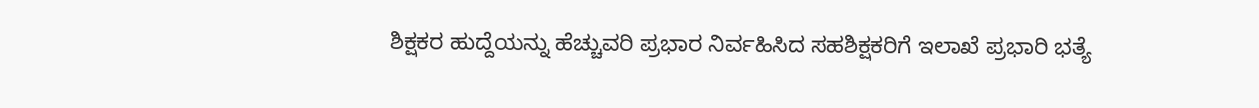ಶಿಕ್ಷಕರ ಹುದ್ದೆಯನ್ನು ಹೆಚ್ಚುವರಿ ಪ್ರಭಾರ ನಿರ್ವಹಿಸಿದ ಸಹಶಿಕ್ಷಕರಿಗೆ ಇಲಾಖೆ ಪ್ರಭಾರಿ ಭತ್ಯೆ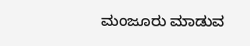ಮಂಜೂರು ಮಾಡುವ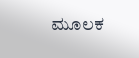ಮೂಲಕ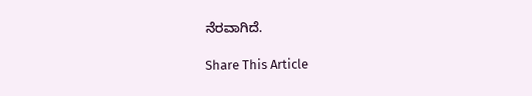ನೆರವಾಗಿದೆ.

Share This Article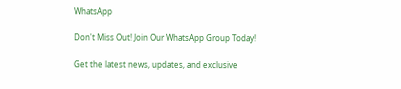WhatsApp

Don't Miss Out! Join Our WhatsApp Group Today!

Get the latest news, updates, and exclusive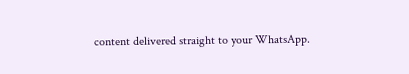content delivered straight to your WhatsApp.